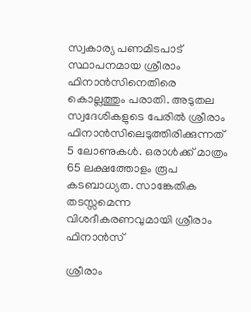സ്വകാര്യ പണമിടപാട് സ്ഥാപനമായ ശ്രീരാം ഫിനാൻസിനെതിരെ കൊല്ലത്തും പരാതി. അടുതല സ്വദേശികളുടെ പേരിൽ ശ്രീരാം ഫിനാൻസിലെടുത്തിരിക്കുന്നത് 5 ലോണുകൾ. ഒരാൾക്ക് മാത്രം 65 ലക്ഷത്തോളം രൂപ കടബാധ്യത. സാങ്കേതിക തടസ്സമെന്ന വിശദീകരണവുമായി ശ്രീരാം ഫിനാൻസ്

ശ്രീരാം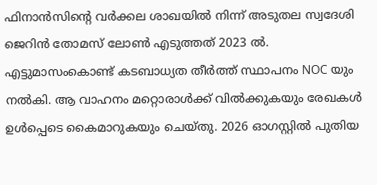ഫിനാൻസിന്‍റെ വർക്കല ശാഖയിൽ നിന്ന് അടുതല സ്വദേശി ജെറിൻ തോമസ് ലോൺ എടുത്തത് 2023 ൽ. എട്ടുമാസംകൊണ്ട് കടബാധ്യത തീർത്ത് സ്ഥാപനം NOC യും നൽകി. ആ വാഹനം മറ്റൊരാൾക്ക് വിൽക്കുകയും രേഖകൾ ഉൾപ്പെടെ കൈമാറുകയും ചെയ്തു. 2026 ഓഗസ്റ്റിൽ പുതിയ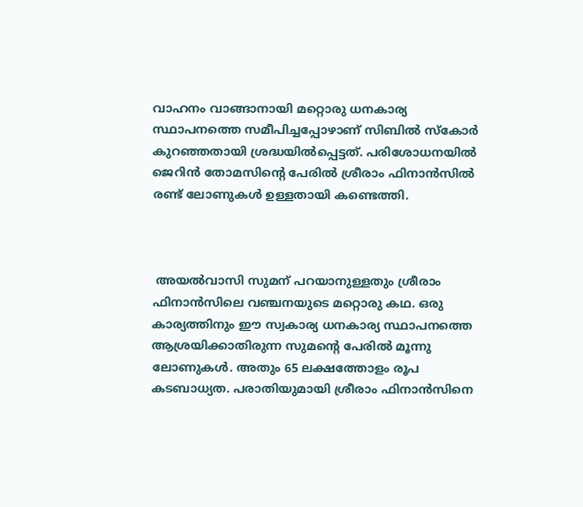വാഹനം വാങ്ങാനായി മറ്റൊരു ധനകാര്യ സ്ഥാപനത്തെ സമീപിച്ചപ്പോഴാണ് സിബിൽ സ്കോർ കുറഞ്ഞതായി ശ്രദ്ധയിൽപ്പെട്ടത്. പരിശോധനയിൽ ജെറിൻ തോമസിന്‍റെ പേരിൽ ശ്രീരാം ഫിനാൻസിൽ രണ്ട് ലോണുകൾ ഉള്ളതായി കണ്ടെത്തി.



 അയൽവാസി സുമന് പറയാനുള്ളതും ശ്രീരാം ഫിനാൻസിലെ വഞ്ചനയുടെ മറ്റൊരു കഥ. ഒരു കാര്യത്തിനും ഈ സ്വകാര്യ ധനകാര്യ സ്ഥാപനത്തെ ആശ്രയിക്കാതിരുന്ന സുമന്‍റെ പേരിൽ മൂന്നു ലോണുകൾ. അതും 65 ലക്ഷത്തോളം രൂപ കടബാധ്യത. പരാതിയുമായി ശ്രീരാം ഫിനാൻസിനെ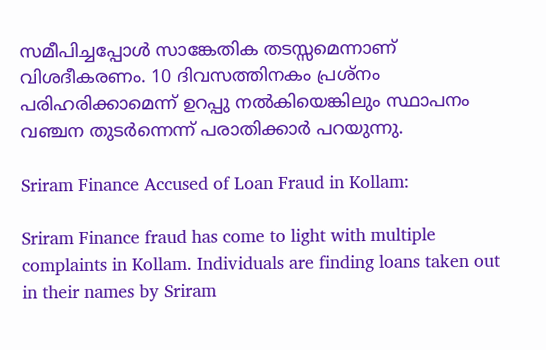സമീപിച്ചപ്പോൾ സാങ്കേതിക തടസ്സമെന്നാണ് വിശദീകരണം. 10 ദിവസത്തിനകം പ്രശ്നം പരിഹരിക്കാമെന്ന് ഉറപ്പു നൽകിയെങ്കിലും സ്ഥാപനം വഞ്ചന തുടർന്നെന്ന് പരാതിക്കാർ പറയുന്നു.

Sriram Finance Accused of Loan Fraud in Kollam:

Sriram Finance fraud has come to light with multiple complaints in Kollam. Individuals are finding loans taken out in their names by Sriram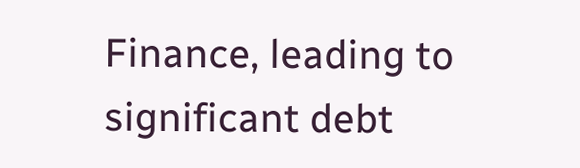Finance, leading to significant debt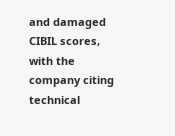and damaged CIBIL scores, with the company citing technical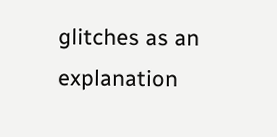glitches as an explanation